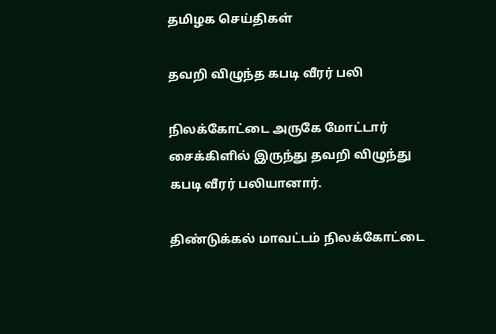தமிழக செய்திகள்

தவறி விழுந்த கபடி வீரர் பலி

நிலக்கோட்டை அருகே மோட்டார் சைக்கிளில் இருந்து தவறி விழுந்து கபடி வீரர் பலியானார்.

திண்டுக்கல் மாவட்டம் நிலக்கோட்டை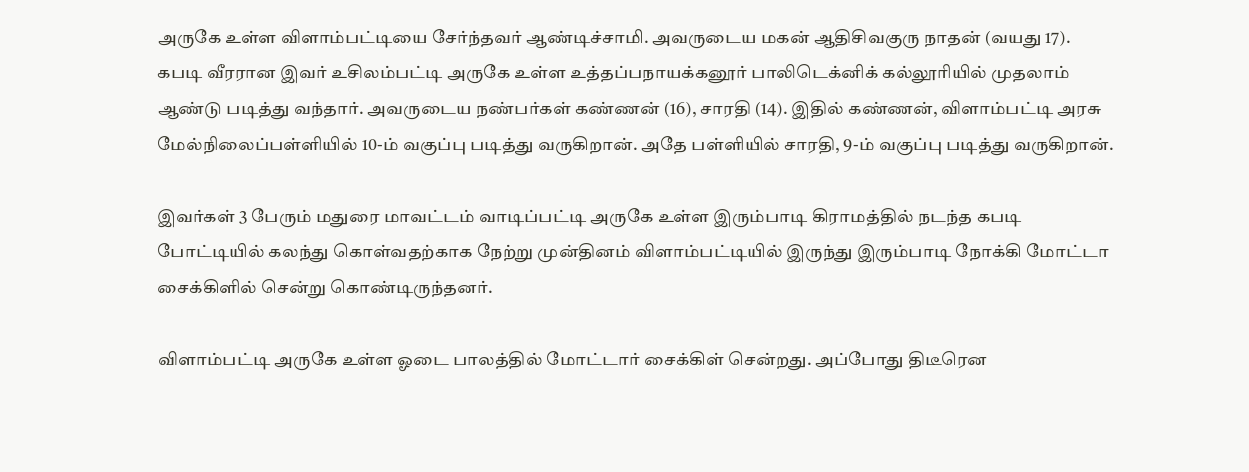அருகே உள்ள விளாம்பட்டியை சேர்ந்தவர் ஆண்டிச்சாமி. அவருடைய மகன் ஆதிசிவகுரு நாதன் (வயது 17). கபடி வீரரான இவர் உசிலம்பட்டி அருகே உள்ள உத்தப்பநாயக்கனூர் பாலிடெக்னிக் கல்லூரியில் முதலாம் ஆண்டு படித்து வந்தார். அவருடைய நண்பர்கள் கண்ணன் (16), சாரதி (14). இதில் கண்ணன், விளாம்பட்டி அரசு மேல்நிலைப்பள்ளியில் 10-ம் வகுப்பு படித்து வருகிறான். அதே பள்ளியில் சாரதி, 9-ம் வகுப்பு படித்து வருகிறான்.

இவர்கள் 3 பேரும் மதுரை மாவட்டம் வாடிப்பட்டி அருகே உள்ள இரும்பாடி கிராமத்தில் நடந்த கபடி போட்டியில் கலந்து கொள்வதற்காக நேற்று முன்தினம் விளாம்பட்டியில் இருந்து இரும்பாடி நோக்கி மோட்டா சைக்கிளில் சென்று கொண்டிருந்தனர்.

விளாம்பட்டி அருகே உள்ள ஓடை பாலத்தில் மோட்டார் சைக்கிள் சென்றது. அப்போது திடீரென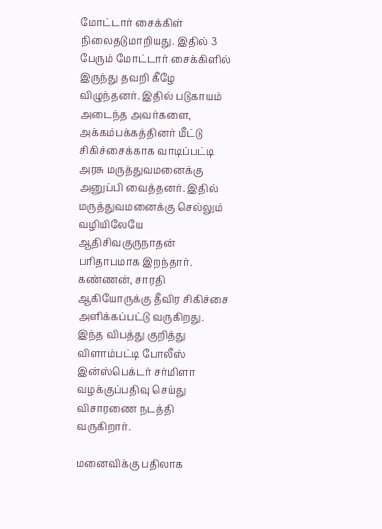மோட்டார் சைக்கிள் நிலைதடுமாறியது. இதில் 3 பேரும் மோட்டார் சைக்கிளில் இருந்து தவறி கீழே விழுந்தனர். இதில் படுகாயம் அடைந்த அவர்களை, அக்கம்பக்கத்தினர் மீட்டு சிகிச்சைக்காக வாடிப்பட்டி அரசு மருத்துவமனைக்கு அனுப்பி வைத்தனர். இதில் மருத்துவமனைக்கு செல்லும் வழியிலேயே ஆதிசிவகுருநாதன் பரிதாபமாக இறந்தார். கண்ணன், சாரதி ஆகியோருக்கு தீவிர சிகிச்சை அளிக்கப்பட்டு வருகிறது. இந்த விபத்து குறித்து விளாம்பட்டி போலீஸ் இன்ஸ்பெக்டர் சர்மிளா வழக்குப்பதிவு செய்து விசாரணை நடத்தி வருகிறார்.

மனைவிக்கு பதிலாக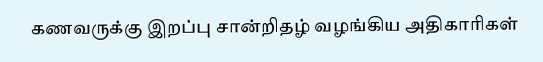கணவருக்கு இறப்பு சான்றிதழ் வழங்கிய அதிகாரிகள்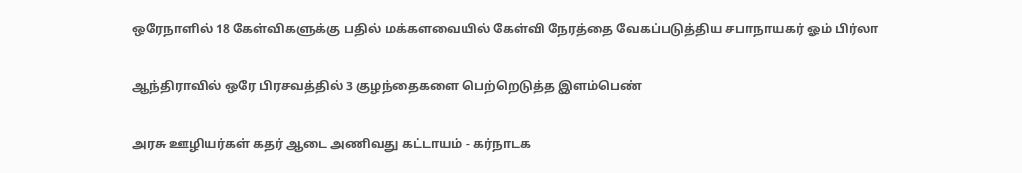ஒரேநாளில் 18 கேள்விகளுக்கு பதில் மக்களவையில் கேள்வி நேரத்தை வேகப்படுத்திய சபாநாயகர் ஓம் பிர்லா

ஆந்திராவில் ஒரே பிரசவத்தில் 3 குழந்தைகளை பெற்றெடுத்த இளம்பெண்

அரசு ஊழியர்கள் கதர் ஆடை அணிவது கட்டாயம் - கர்நாடக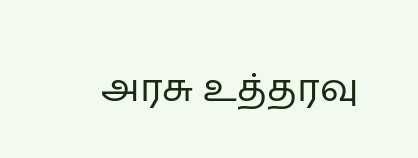அரசு உத்தரவு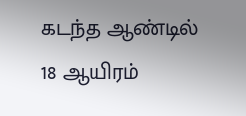கடந்த ஆண்டில் 18 ஆயிரம்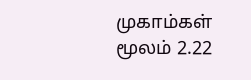முகாம்கள் மூலம் 2.22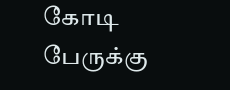கோடி பேருக்கு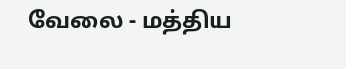வேலை - மத்திய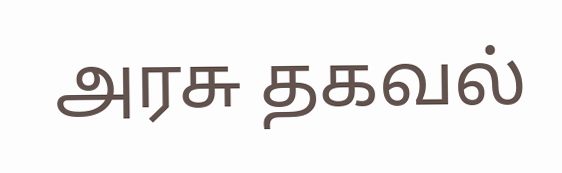அரசு தகவல்